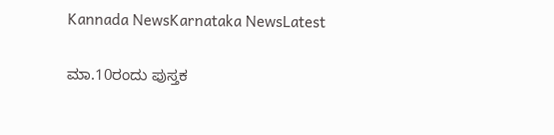Kannada NewsKarnataka NewsLatest

ಮಾ.10ರಂದು ಪುಸ್ತಕ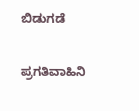ಬಿಡುಗಡೆ

ಪ್ರಗತಿವಾಹಿನಿ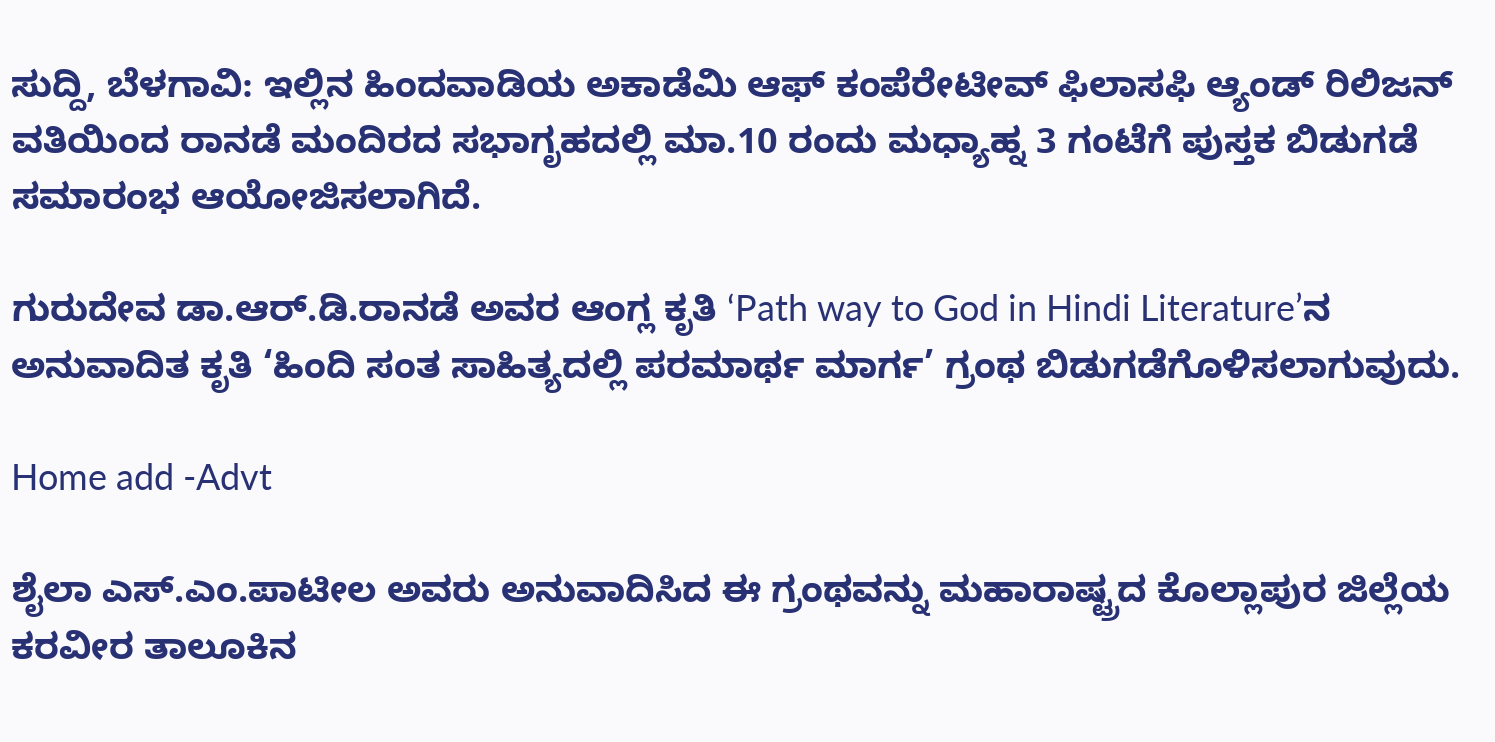ಸುದ್ದಿ, ಬೆಳಗಾವಿ: ಇಲ್ಲಿನ ಹಿಂದವಾಡಿಯ ಅಕಾಡೆಮಿ ಆಫ್ ಕಂಪೆರೇಟೀವ್ ಫಿಲಾಸಫಿ ಆ್ಯಂಡ್ ರಿಲಿಜನ್ ವತಿಯಿಂದ ರಾನಡೆ ಮಂದಿರದ ಸಭಾಗೃಹದಲ್ಲಿ ಮಾ.10 ರಂದು ಮಧ್ಯಾಹ್ನ 3 ಗಂಟೆಗೆ ಪುಸ್ತಕ ಬಿಡುಗಡೆ ಸಮಾರಂಭ ಆಯೋಜಿಸಲಾಗಿದೆ.

ಗುರುದೇವ ಡಾ.ಆರ್.ಡಿ.ರಾನಡೆ ಅವರ ಆಂಗ್ಲ ಕೃತಿ ‘Path way to God in Hindi Literature’ನ ಅನುವಾದಿತ ಕೃತಿ ‘ಹಿಂದಿ ಸಂತ ಸಾಹಿತ್ಯದಲ್ಲಿ ಪರಮಾರ್ಥ ಮಾರ್ಗ’ ಗ್ರಂಥ ಬಿಡುಗಡೆಗೊಳಿಸಲಾಗುವುದು.

Home add -Advt

ಶೈಲಾ ಎಸ್.ಎಂ.ಪಾಟೀಲ ಅವರು ಅನುವಾದಿಸಿದ ಈ ಗ್ರಂಥವನ್ನು ಮಹಾರಾಷ್ಟ್ರದ ಕೊಲ್ಲಾಪುರ ಜಿಲ್ಲೆಯ ಕರವೀರ ತಾಲೂಕಿನ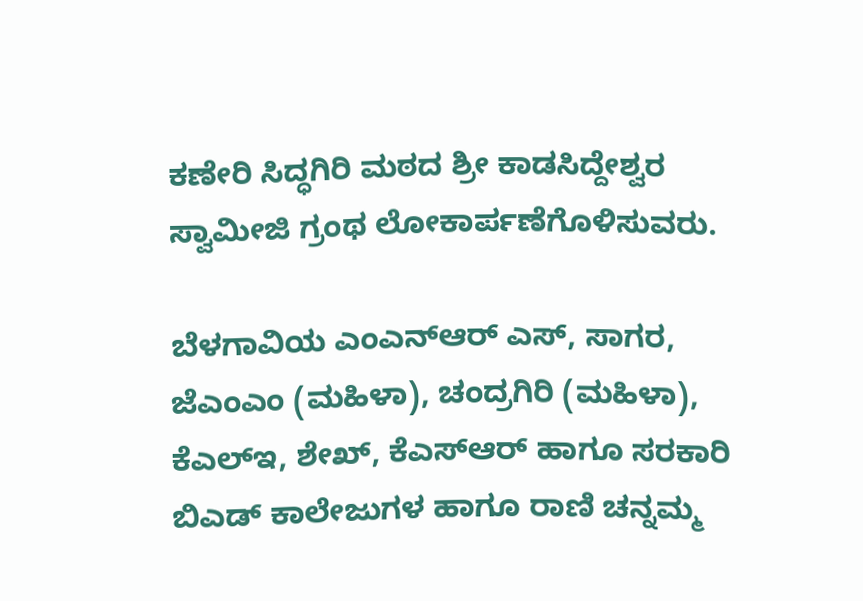ಕಣೇರಿ ಸಿದ್ಧಗಿರಿ ಮಠದ ಶ್ರೀ ಕಾಡಸಿದ್ದೇಶ್ವರ ಸ್ವಾಮೀಜಿ ಗ್ರಂಥ ಲೋಕಾರ್ಪಣೆಗೊಳಿಸುವರು.

ಬೆಳಗಾವಿಯ ಎಂಎನ್ಆರ್ ಎಸ್, ಸಾಗರ, ಜೆಎಂಎಂ (ಮಹಿಳಾ), ಚಂದ್ರಗಿರಿ (ಮಹಿಳಾ), ಕೆಎಲ್ಇ, ಶೇಖ್, ಕೆಎಸ್ಆರ್ ಹಾಗೂ ಸರಕಾರಿ ಬಿಎಡ್ ಕಾಲೇಜುಗಳ ಹಾಗೂ ರಾಣಿ ಚನ್ನಮ್ಮ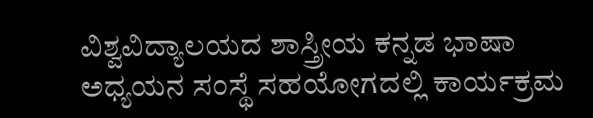ವಿಶ್ವವಿದ್ಯಾಲಯದ ಶಾಸ್ತ್ರೀಯ ಕನ್ನಡ ಭಾಷಾ ಅಧ್ಯಯನ ಸಂಸ್ಥೆ ಸಹಯೋಗದಲ್ಲಿ ಕಾರ್ಯಕ್ರಮ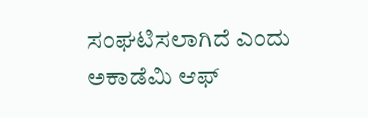ಸಂಘಟಿಸಲಾಗಿದೆ ಎಂದು ಅಕಾಡೆಮಿ ಆಫ್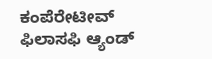ಕಂಪೆರೇಟೀವ್ ಫಿಲಾಸಫಿ ಆ್ಯಂಡ್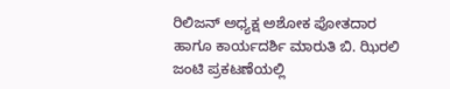ರಿಲಿಜನ್ ಅಧ್ಯಕ್ಷ ಅಶೋಕ ಪೋತದಾರ ಹಾಗೂ ಕಾರ್ಯದರ್ಶಿ ಮಾರುತಿ ಬಿ. ಝಿರಲಿ ಜಂಟಿ ಪ್ರಕಟಣೆಯಲ್ಲಿ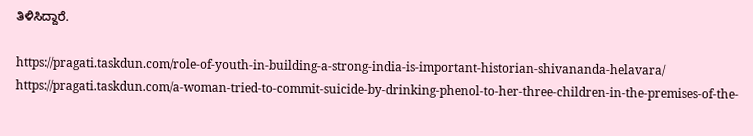ತಿಳಿಸಿದ್ದಾರೆ.

https://pragati.taskdun.com/role-of-youth-in-building-a-strong-india-is-important-historian-shivananda-helavara/
https://pragati.taskdun.com/a-woman-tried-to-commit-suicide-by-drinking-phenol-to-her-three-children-in-the-premises-of-the-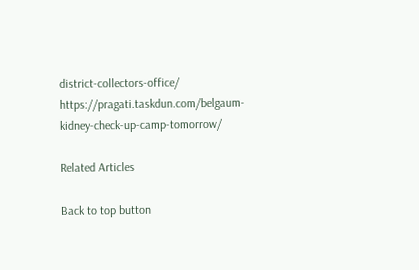district-collectors-office/
https://pragati.taskdun.com/belgaum-kidney-check-up-camp-tomorrow/

Related Articles

Back to top button